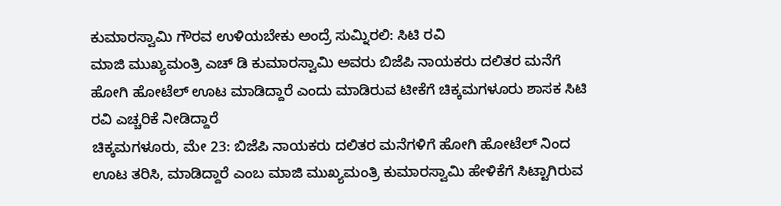ಕುಮಾರಸ್ವಾಮಿ ಗೌರವ ಉಳಿಯಬೇಕು ಅಂದ್ರೆ ಸುಮ್ನಿರಲಿ: ಸಿಟಿ ರವಿ
ಮಾಜಿ ಮುಖ್ಯಮಂತ್ರಿ ಎಚ್ ಡಿ ಕುಮಾರಸ್ವಾಮಿ ಅವರು ಬಿಜೆಪಿ ನಾಯಕರು ದಲಿತರ ಮನೆಗೆ ಹೋಗಿ ಹೋಟೆಲ್ ಊಟ ಮಾಡಿದ್ದಾರೆ ಎಂದು ಮಾಡಿರುವ ಟೀಕೆಗೆ ಚಿಕ್ಕಮಗಳೂರು ಶಾಸಕ ಸಿಟಿ ರವಿ ಎಚ್ಚರಿಕೆ ನೀಡಿದ್ದಾರೆ
ಚಿಕ್ಕಮಗಳೂರು, ಮೇ 23: ಬಿಜೆಪಿ ನಾಯಕರು ದಲಿತರ ಮನೆಗಳಿಗೆ ಹೋಗಿ ಹೋಟೆಲ್ ನಿಂದ ಊಟ ತರಿಸಿ, ಮಾಡಿದ್ದಾರೆ ಎಂಬ ಮಾಜಿ ಮುಖ್ಯಮಂತ್ರಿ ಕುಮಾರಸ್ವಾಮಿ ಹೇಳಿಕೆಗೆ ಸಿಟ್ಟಾಗಿರುವ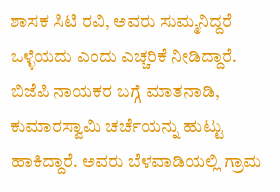ಶಾಸಕ ಸಿಟಿ ರವಿ, ಅವರು ಸುಮ್ಮನಿದ್ದರೆ ಒಳ್ಳೆಯದು ಎಂದು ಎಚ್ಚರಿಕೆ ನೀಡಿದ್ದಾರೆ.
ಬಿಜೆಪಿ ನಾಯಕರ ಬಗ್ಗೆ ಮಾತನಾಡಿ, ಕುಮಾರಸ್ವಾಮಿ ಚರ್ಚೆಯನ್ನು ಹುಟ್ಟು ಹಾಕಿದ್ದಾರೆ. ಅವರು ಬೆಳವಾಡಿಯಲ್ಲಿ ಗ್ರಾಮ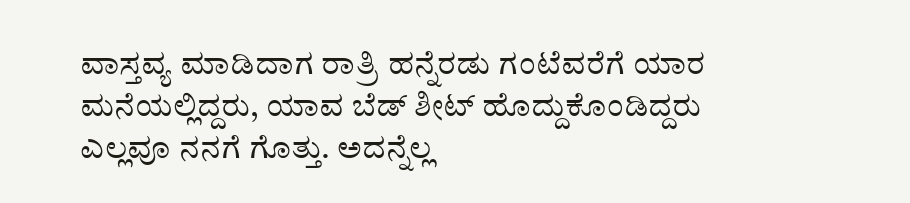ವಾಸ್ತವ್ಯ ಮಾಡಿದಾಗ ರಾತ್ರಿ ಹನ್ನೆರಡು ಗಂಟೆವರೆಗೆ ಯಾರ ಮನೆಯಲ್ಲಿದ್ದರು, ಯಾವ ಬೆಡ್ ಶೀಟ್ ಹೊದ್ದುಕೊಂಡಿದ್ದರು ಎಲ್ಲವೂ ನನಗೆ ಗೊತ್ತು. ಅದನ್ನೆಲ್ಲ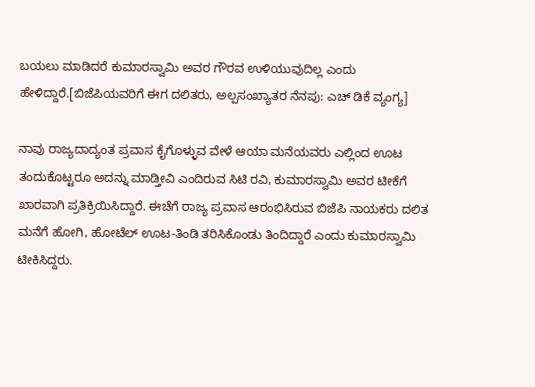ಬಯಲು ಮಾಡಿದರೆ ಕುಮಾರಸ್ವಾಮಿ ಅವರ ಗೌರವ ಉಳಿಯುವುದಿಲ್ಲ ಎಂದು ಹೇಳಿದ್ದಾರೆ.[ಬಿಜೆಪಿಯವರಿಗೆ ಈಗ ದಲಿತರು, ಅಲ್ಪಸಂಖ್ಯಾತರ ನೆನಪು: ಎಚ್ ಡಿಕೆ ವ್ಯಂಗ್ಯ]

ನಾವು ರಾಜ್ಯದಾದ್ಯಂತ ಪ್ರವಾಸ ಕೈಗೊಳ್ಳುವ ವೇಳೆ ಆಯಾ ಮನೆಯವರು ಎಲ್ಲಿಂದ ಊಟ ತಂದುಕೊಟ್ಟರೂ ಅದನ್ನು ಮಾಡ್ತೀವಿ ಎಂದಿರುವ ಸಿಟಿ ರವಿ, ಕುಮಾರಸ್ವಾಮಿ ಅವರ ಟೀಕೆಗೆ ಖಾರವಾಗಿ ಪ್ರತಿಕ್ರಿಯಿಸಿದ್ದಾರೆ. ಈಚೆಗೆ ರಾಜ್ಯ ಪ್ರವಾಸ ಆರಂಭಿಸಿರುವ ಬಿಜೆಪಿ ನಾಯಕರು ದಲಿತ ಮನೆಗೆ ಹೋಗಿ, ಹೋಟೆಲ್ ಊಟ-ತಿಂಡಿ ತರಿಸಿಕೊಂಡು ತಿಂದಿದ್ದಾರೆ ಎಂದು ಕುಮಾರಸ್ವಾಮಿ ಟೀಕಿಸಿದ್ದರು.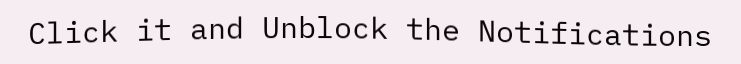Click it and Unblock the Notifications